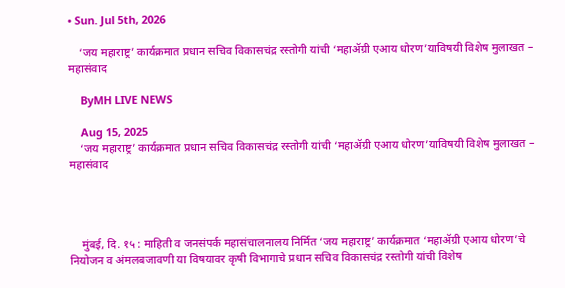• Sun. Jul 5th, 2026

    ‘जय महाराष्ट्र’ कार्यक्रमात प्रधान सचिव विकासचंद्र रस्तोगी यांची ‘महाॲग्री एआय धोरण’याविषयी विशेष मुलाखत – महासंवाद

    ByMH LIVE NEWS

    Aug 15, 2025
    ‘जय महाराष्ट्र’ कार्यक्रमात प्रधान सचिव विकासचंद्र रस्तोगी यांची ‘महाॲग्री एआय धोरण’याविषयी विशेष मुलाखत – महासंवाद




    मुंबई, दि. १५ : माहिती व जनसंपर्क महासंचालनालय निर्मित ‘जय महाराष्ट्र’ कार्यक्रमात ‘महाॲग्री एआय धोरण’चे नियोजन व अंमलबजावणी या विषयावर कृषी विभागाचे प्रधान सचिव विकासचंद्र रस्तोगी यांची विशेष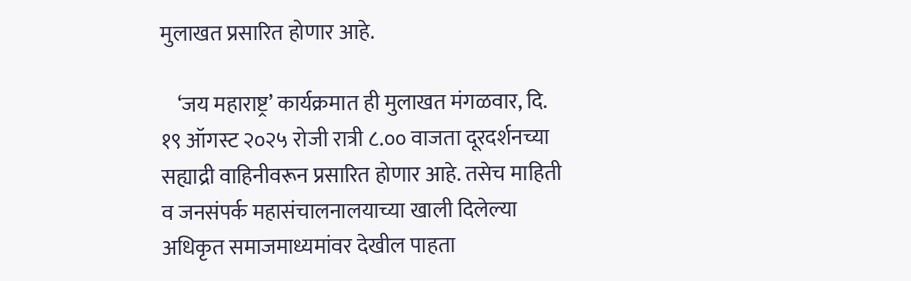मुलाखत प्रसारित होणार आहे.

    ‘जय महाराष्ट्र’ कार्यक्रमात ही मुलाखत मंगळवार, दि. १९ ऑगस्ट २०२५ रोजी रात्री ८.०० वाजता दूरदर्शनच्या सह्याद्री वाहिनीवरून प्रसारित होणार आहे. तसेच माहिती व जनसंपर्क महासंचालनालयाच्या खाली दिलेल्या अधिकृत समाजमाध्यमांवर देखील पाहता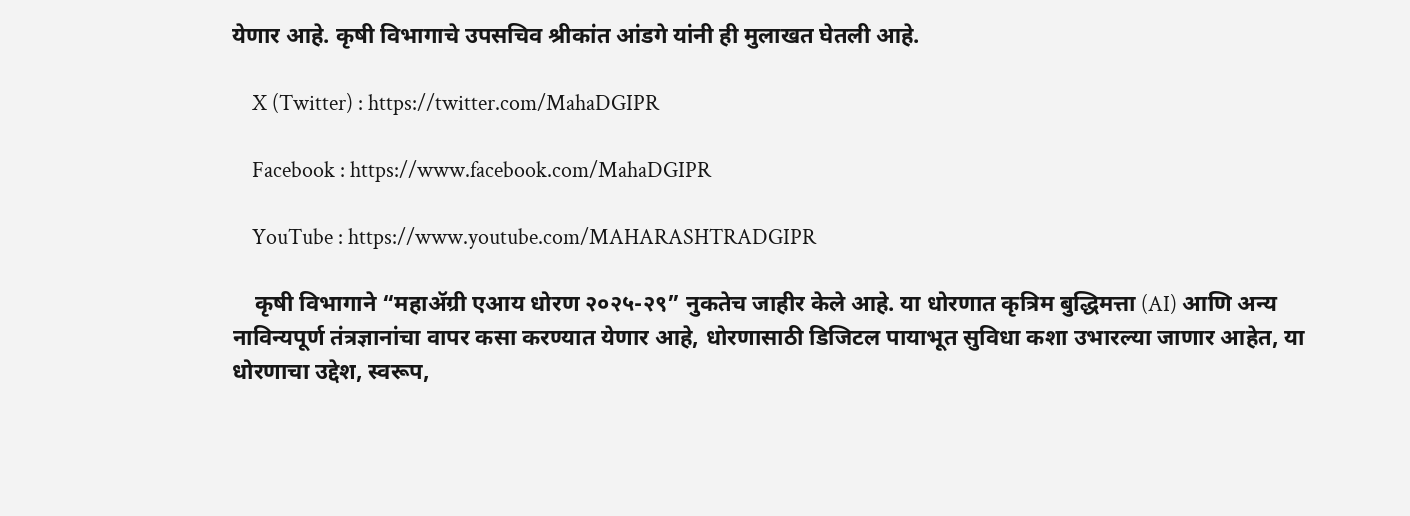येणार आहे. कृषी विभागाचे उपसचिव श्रीकांत आंडगे यांनी ही मुलाखत घेतली आहे.

    X (Twitter) : https://twitter.com/MahaDGIPR

    Facebook : https://www.facebook.com/MahaDGIPR

    YouTube : https://www.youtube.com/MAHARASHTRADGIPR

    कृषी विभागाने “महाॲग्री एआय धोरण २०२५-२९” नुकतेच जाहीर केले आहे. या धोरणात कृत्रिम बुद्धिमत्ता (AI) आणि अन्य नाविन्यपूर्ण तंत्रज्ञानांचा वापर कसा करण्यात येणार आहे, धोरणासाठी डिजिटल पायाभूत सुविधा कशा उभारल्या जाणार आहेत, या धोरणाचा उद्देश, स्वरूप,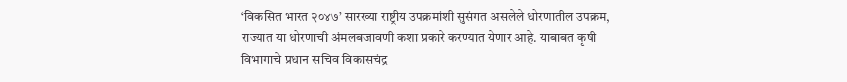‘विकसित भारत २०४७’ सारख्या राष्ट्रीय उपक्रमांशी सुसंगत असलेले धोरणातील उपक्रम, राज्यात या धोरणाची अंमलबजावणी कशा प्रकारे करण्यात येणार आहे. याबाबत कृषी विभागाचे प्रधान सचिव विकासचंद्र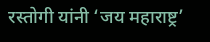रस्तोगी यांनी ‘जय महाराष्ट्र’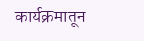कार्यक्रमातून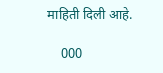माहिती दिली आहे.

    000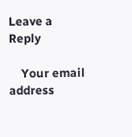Leave a Reply

    Your email address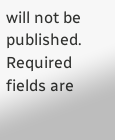will not be published. Required fields are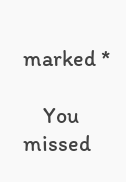marked *

    You missed